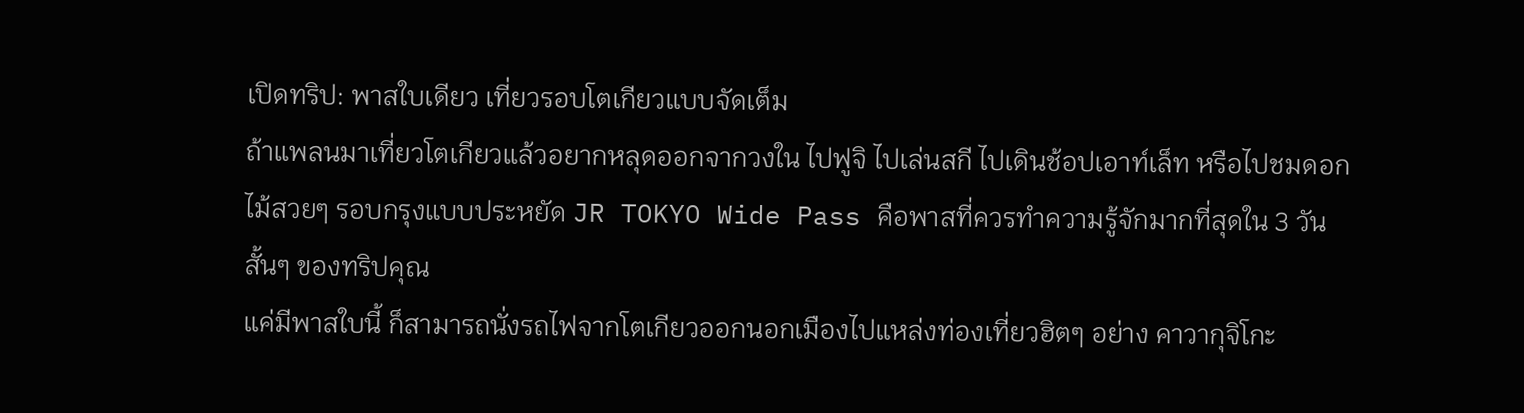เปิดทริป: พาสใบเดียว เที่ยวรอบโตเกียวแบบจัดเต็ม
ถ้าแพลนมาเที่ยวโตเกียวแล้วอยากหลุดออกจากวงใน ไปฟูจิ ไปเล่นสกี ไปเดินช้อปเอาท์เล็ท หรือไปชมดอกไม้สวยๆ รอบกรุงแบบประหยัด JR TOKYO Wide Pass คือพาสที่ควรทำความรู้จักมากที่สุดใน 3 วันสั้นๆ ของทริปคุณ
แค่มีพาสใบนี้ ก็สามารถนั่งรถไฟจากโตเกียวออกนอกเมืองไปแหล่งท่องเที่ยวฮิตๆ อย่าง คาวากุจิโกะ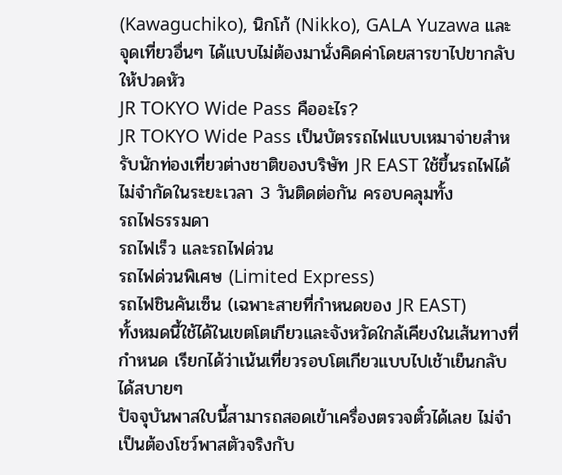(Kawaguchiko), นิกโก้ (Nikko), GALA Yuzawa และจุดเที่ยวอื่นๆ ได้แบบไม่ต้องมานั่งคิดค่าโดยสารขาไปขากลับให้ปวดหัว
JR TOKYO Wide Pass คืออะไร?
JR TOKYO Wide Pass เป็นบัตรรถไฟแบบเหมาจ่ายสำหรับนักท่องเที่ยวต่างชาติของบริษัท JR EAST ใช้ขึ้นรถไฟได้ไม่จำกัดในระยะเวลา 3 วันติดต่อกัน ครอบคลุมทั้ง
รถไฟธรรมดา
รถไฟเร็ว และรถไฟด่วน
รถไฟด่วนพิเศษ (Limited Express)
รถไฟชินคันเซ็น (เฉพาะสายที่กำหนดของ JR EAST)
ทั้งหมดนี้ใช้ได้ในเขตโตเกียวและจังหวัดใกล้เคียงในเส้นทางที่กำหนด เรียกได้ว่าเน้นเที่ยวรอบโตเกียวแบบไปเช้าเย็นกลับได้สบายๆ
ปัจจุบันพาสใบนี้สามารถสอดเข้าเครื่องตรวจตั๋วได้เลย ไม่จำเป็นต้องโชว์พาสตัวจริงกับ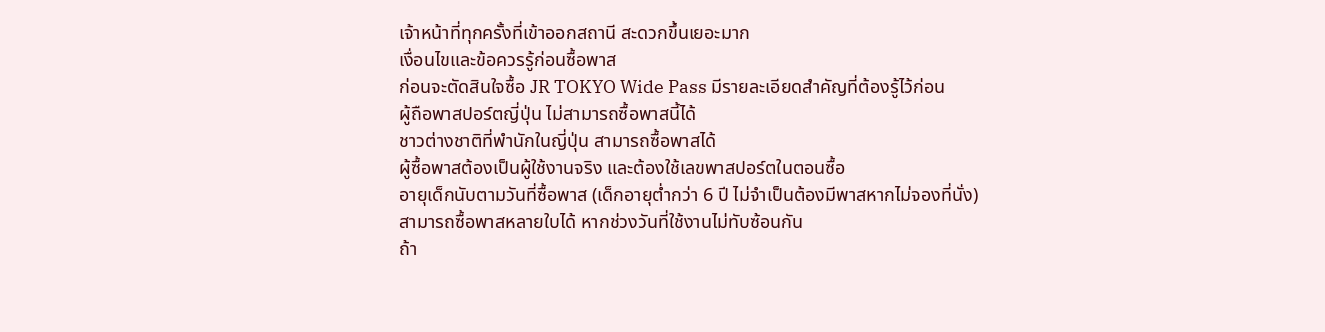เจ้าหน้าที่ทุกครั้งที่เข้าออกสถานี สะดวกขึ้นเยอะมาก
เงื่อนไขและข้อควรรู้ก่อนซื้อพาส
ก่อนจะตัดสินใจซื้อ JR TOKYO Wide Pass มีรายละเอียดสำคัญที่ต้องรู้ไว้ก่อน
ผู้ถือพาสปอร์ตญี่ปุ่น ไม่สามารถซื้อพาสนี้ได้
ชาวต่างชาติที่พำนักในญี่ปุ่น สามารถซื้อพาสได้
ผู้ซื้อพาสต้องเป็นผู้ใช้งานจริง และต้องใช้เลขพาสปอร์ตในตอนซื้อ
อายุเด็กนับตามวันที่ซื้อพาส (เด็กอายุต่ำกว่า 6 ปี ไม่จำเป็นต้องมีพาสหากไม่จองที่นั่ง)
สามารถซื้อพาสหลายใบได้ หากช่วงวันที่ใช้งานไม่ทับซ้อนกัน
ถ้า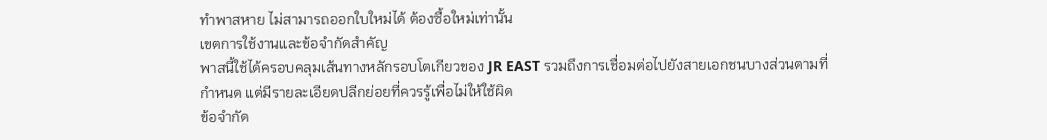ทำพาสหาย ไม่สามารถออกใบใหม่ได้ ต้องซื้อใหม่เท่านั้น
เขตการใช้งานและข้อจำกัดสำคัญ
พาสนี้ใช้ได้ครอบคลุมเส้นทางหลักรอบโตเกียวของ JR EAST รวมถึงการเชื่อมต่อไปยังสายเอกชนบางส่วนตามที่กำหนด แต่มีรายละเอียดปลีกย่อยที่ควรรู้เพื่อไม่ให้ใช้ผิด
ข้อจำกัด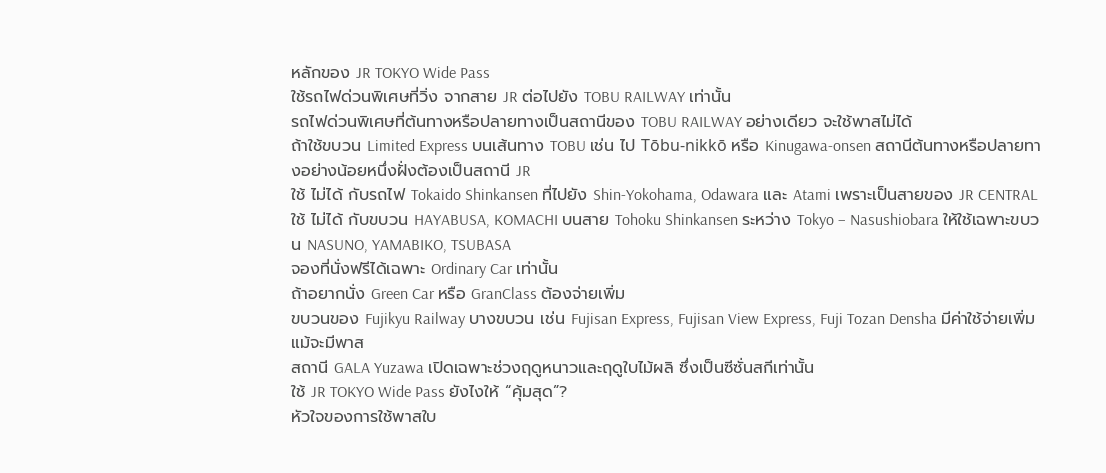หลักของ JR TOKYO Wide Pass
ใช้รถไฟด่วนพิเศษที่วิ่ง จากสาย JR ต่อไปยัง TOBU RAILWAY เท่านั้น
รถไฟด่วนพิเศษที่ต้นทางหรือปลายทางเป็นสถานีของ TOBU RAILWAY อย่างเดียว จะใช้พาสไม่ได้
ถ้าใช้ขบวน Limited Express บนเส้นทาง TOBU เช่น ไป Tōbu-nikkō หรือ Kinugawa-onsen สถานีต้นทางหรือปลายทางอย่างน้อยหนึ่งฝั่งต้องเป็นสถานี JR
ใช้ ไม่ได้ กับรถไฟ Tokaido Shinkansen ที่ไปยัง Shin-Yokohama, Odawara และ Atami เพราะเป็นสายของ JR CENTRAL
ใช้ ไม่ได้ กับขบวน HAYABUSA, KOMACHI บนสาย Tohoku Shinkansen ระหว่าง Tokyo – Nasushiobara ให้ใช้เฉพาะขบวน NASUNO, YAMABIKO, TSUBASA
จองที่นั่งฟรีได้เฉพาะ Ordinary Car เท่านั้น
ถ้าอยากนั่ง Green Car หรือ GranClass ต้องจ่ายเพิ่ม
ขบวนของ Fujikyu Railway บางขบวน เช่น Fujisan Express, Fujisan View Express, Fuji Tozan Densha มีค่าใช้จ่ายเพิ่มแม้จะมีพาส
สถานี GALA Yuzawa เปิดเฉพาะช่วงฤดูหนาวและฤดูใบไม้ผลิ ซึ่งเป็นซีซั่นสกีเท่านั้น
ใช้ JR TOKYO Wide Pass ยังไงให้ “คุ้มสุด”?
หัวใจของการใช้พาสใบ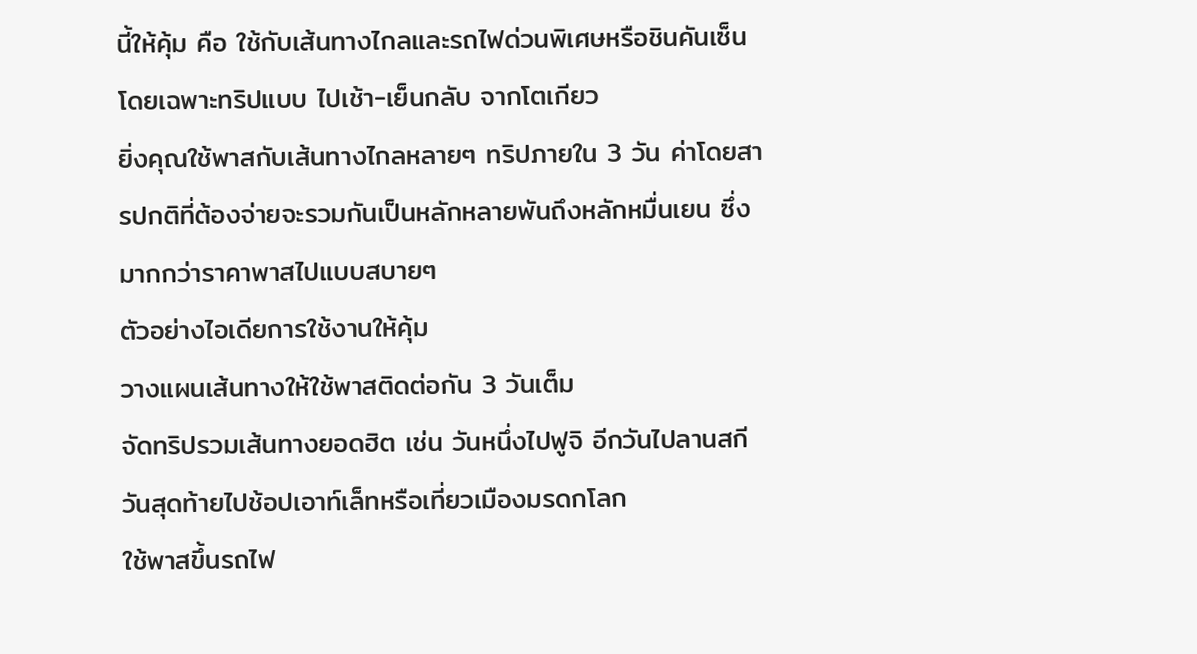นี้ให้คุ้ม คือ ใช้กับเส้นทางไกลและรถไฟด่วนพิเศษหรือชินคันเซ็น โดยเฉพาะทริปแบบ ไปเช้า-เย็นกลับ จากโตเกียว
ยิ่งคุณใช้พาสกับเส้นทางไกลหลายๆ ทริปภายใน 3 วัน ค่าโดยสารปกติที่ต้องจ่ายจะรวมกันเป็นหลักหลายพันถึงหลักหมื่นเยน ซึ่งมากกว่าราคาพาสไปแบบสบายๆ
ตัวอย่างไอเดียการใช้งานให้คุ้ม
วางแผนเส้นทางให้ใช้พาสติดต่อกัน 3 วันเต็ม
จัดทริปรวมเส้นทางยอดฮิต เช่น วันหนึ่งไปฟูจิ อีกวันไปลานสกี วันสุดท้ายไปช้อปเอาท์เล็ทหรือเที่ยวเมืองมรดกโลก
ใช้พาสขึ้นรถไฟ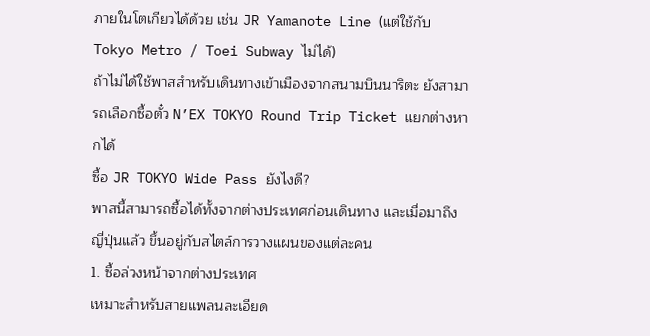ภายในโตเกียวได้ด้วย เช่น JR Yamanote Line (แต่ใช้กับ Tokyo Metro / Toei Subway ไม่ได้)
ถ้าไม่ได้ใช้พาสสำหรับเดินทางเข้าเมืองจากสนามบินนาริตะ ยังสามารถเลือกซื้อตั๋ว N’EX TOKYO Round Trip Ticket แยกต่างหากได้
ซื้อ JR TOKYO Wide Pass ยังไงดี?
พาสนี้สามารถซื้อได้ทั้งจากต่างประเทศก่อนเดินทาง และเมื่อมาถึงญี่ปุ่นแล้ว ขึ้นอยู่กับสไตล์การวางแผนของแต่ละคน
1. ซื้อล่วงหน้าจากต่างประเทศ
เหมาะสำหรับสายแพลนละเอียด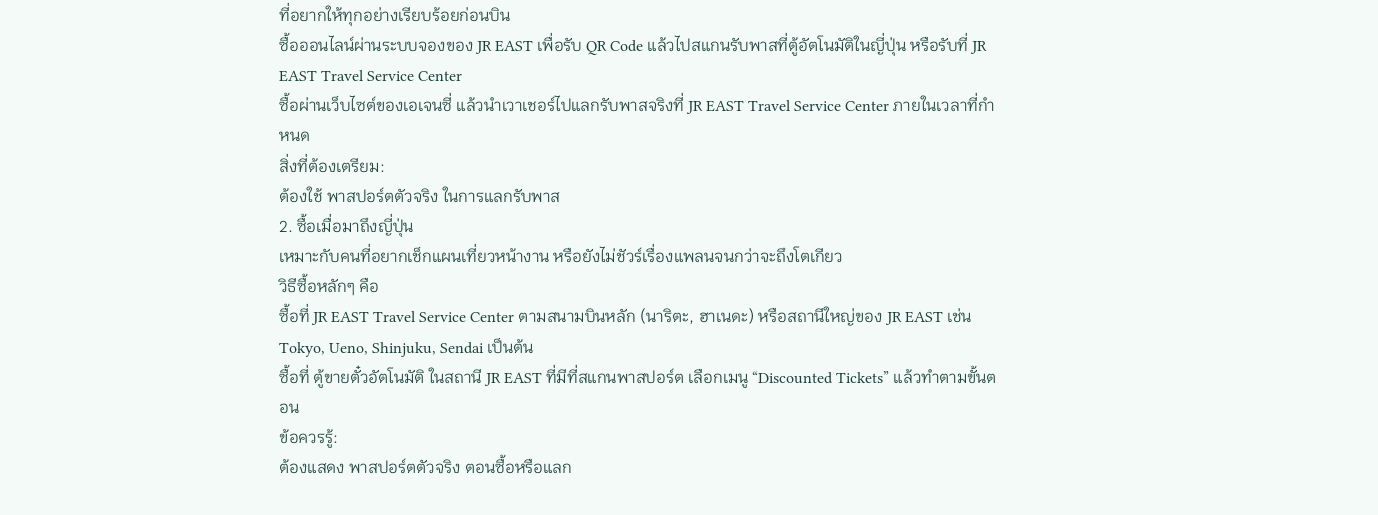ที่อยากให้ทุกอย่างเรียบร้อยก่อนบิน
ซื้อออนไลน์ผ่านระบบจองของ JR EAST เพื่อรับ QR Code แล้วไปสแกนรับพาสที่ตู้อัตโนมัติในญี่ปุ่น หรือรับที่ JR EAST Travel Service Center
ซื้อผ่านเว็บไซต์ของเอเจนซี่ แล้วนำเวาเชอร์ไปแลกรับพาสจริงที่ JR EAST Travel Service Center ภายในเวลาที่กำหนด
สิ่งที่ต้องเตรียม:
ต้องใช้ พาสปอร์ตตัวจริง ในการแลกรับพาส
2. ซื้อเมื่อมาถึงญี่ปุ่น
เหมาะกับคนที่อยากเช็กแผนเที่ยวหน้างาน หรือยังไม่ชัวร์เรื่องแพลนจนกว่าจะถึงโตเกียว
วิธีซื้อหลักๆ คือ
ซื้อที่ JR EAST Travel Service Center ตามสนามบินหลัก (นาริตะ, ฮาเนดะ) หรือสถานีใหญ่ของ JR EAST เช่น Tokyo, Ueno, Shinjuku, Sendai เป็นต้น
ซื้อที่ ตู้ขายตั๋วอัตโนมัติ ในสถานี JR EAST ที่มีที่สแกนพาสปอร์ต เลือกเมนู “Discounted Tickets” แล้วทำตามขั้นตอน
ข้อควรรู้:
ต้องแสดง พาสปอร์ตตัวจริง ตอนซื้อหรือแลก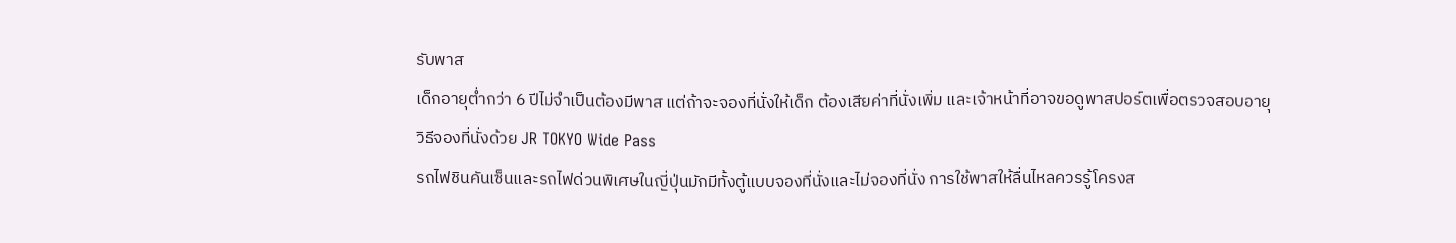รับพาส
เด็กอายุต่ำกว่า 6 ปีไม่จำเป็นต้องมีพาส แต่ถ้าจะจองที่นั่งให้เด็ก ต้องเสียค่าที่นั่งเพิ่ม และเจ้าหน้าที่อาจขอดูพาสปอร์ตเพื่อตรวจสอบอายุ
วิธีจองที่นั่งด้วย JR TOKYO Wide Pass
รถไฟชินคันเซ็นและรถไฟด่วนพิเศษในญี่ปุ่นมักมีทั้งตู้แบบจองที่นั่งและไม่จองที่นั่ง การใช้พาสให้ลื่นไหลควรรู้โครงส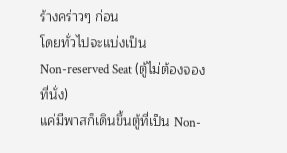ร้างคร่าวๆ ก่อน
โดยทั่วไปจะแบ่งเป็น
Non-reserved Seat (ตู้ไม่ต้องจองที่นั่ง)
แค่มีพาสก็เดินขึ้นตู้ที่เป็น Non-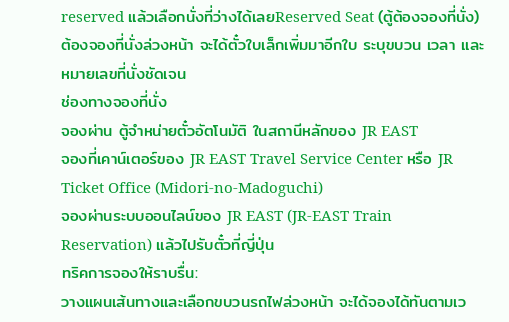reserved แล้วเลือกนั่งที่ว่างได้เลยReserved Seat (ตู้ต้องจองที่นั่ง)
ต้องจองที่นั่งล่วงหน้า จะได้ตั๋วใบเล็กเพิ่มมาอีกใบ ระบุขบวน เวลา และหมายเลขที่นั่งชัดเจน
ช่องทางจองที่นั่ง
จองผ่าน ตู้จำหน่ายตั๋วอัตโนมัติ ในสถานีหลักของ JR EAST
จองที่เคาน์เตอร์ของ JR EAST Travel Service Center หรือ JR Ticket Office (Midori-no-Madoguchi)
จองผ่านระบบออนไลน์ของ JR EAST (JR-EAST Train Reservation) แล้วไปรับตั๋วที่ญี่ปุ่น
ทริคการจองให้ราบรื่น:
วางแผนเส้นทางและเลือกขบวนรถไฟล่วงหน้า จะได้จองได้ทันตามเว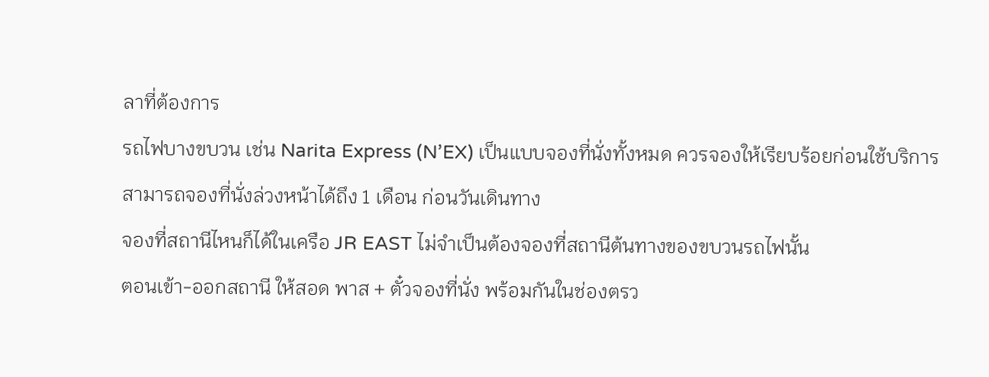ลาที่ต้องการ
รถไฟบางขบวน เช่น Narita Express (N’EX) เป็นแบบจองที่นั่งทั้งหมด ควรจองให้เรียบร้อยก่อนใช้บริการ
สามารถจองที่นั่งล่วงหน้าได้ถึง 1 เดือน ก่อนวันเดินทาง
จองที่สถานีไหนก็ได้ในเครือ JR EAST ไม่จำเป็นต้องจองที่สถานีต้นทางของขบวนรถไฟนั้น
ตอนเข้า-ออกสถานี ให้สอด พาส + ตั๋วจองที่นั่ง พร้อมกันในช่องตรว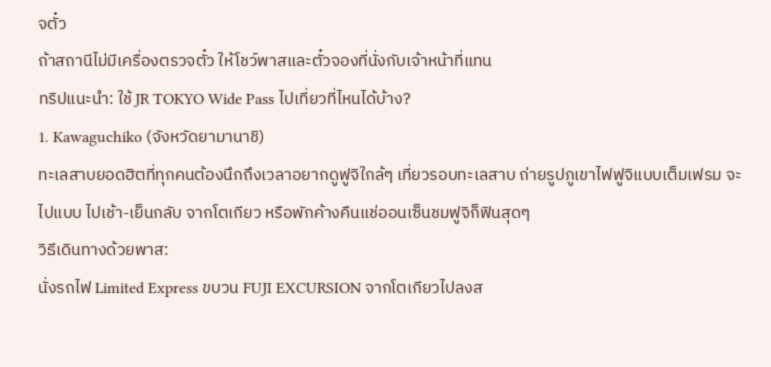จตั๋ว
ถ้าสถานีไม่มีเครื่องตรวจตั๋ว ให้โชว์พาสและตั๋วจองที่นั่งกับเจ้าหน้าที่แทน
ทริปแนะนำ: ใช้ JR TOKYO Wide Pass ไปเที่ยวที่ไหนได้บ้าง?
1. Kawaguchiko (จังหวัดยามานาชิ)
ทะเลสาบยอดฮิตที่ทุกคนต้องนึกถึงเวลาอยากดูฟูจิใกล้ๆ เที่ยวรอบทะเลสาบ ถ่ายรูปภูเขาไฟฟูจิแบบเต็มเฟรม จะไปแบบ ไปเช้า-เย็นกลับ จากโตเกียว หรือพักค้างคืนแช่ออนเซ็นชมฟูจิก็ฟินสุดๆ
วิธีเดินทางด้วยพาส:
นั่งรถไฟ Limited Express ขบวน FUJI EXCURSION จากโตเกียวไปลงส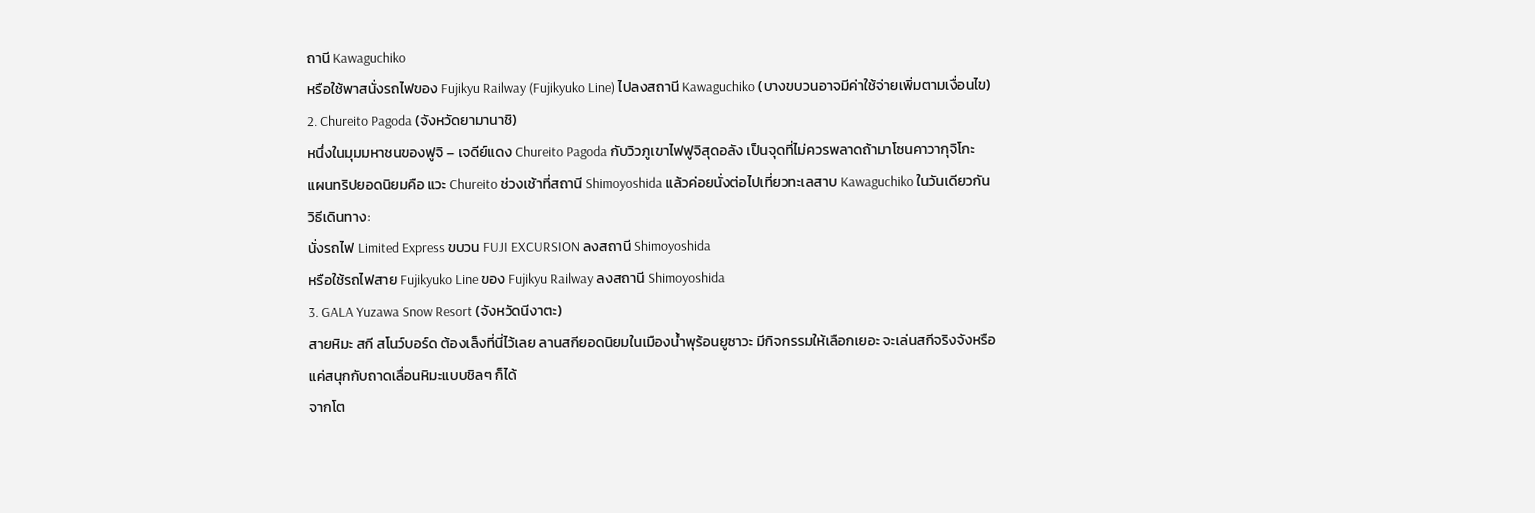ถานี Kawaguchiko
หรือใช้พาสนั่งรถไฟของ Fujikyu Railway (Fujikyuko Line) ไปลงสถานี Kawaguchiko (บางขบวนอาจมีค่าใช้จ่ายเพิ่มตามเงื่อนไข)
2. Chureito Pagoda (จังหวัดยามานาชิ)
หนึ่งในมุมมหาชนของฟูจิ – เจดีย์แดง Chureito Pagoda กับวิวภูเขาไฟฟูจิสุดอลัง เป็นจุดที่ไม่ควรพลาดถ้ามาโซนคาวากุจิโกะ
แผนทริปยอดนิยมคือ แวะ Chureito ช่วงเช้าที่สถานี Shimoyoshida แล้วค่อยนั่งต่อไปเที่ยวทะเลสาบ Kawaguchiko ในวันเดียวกัน
วิธีเดินทาง:
นั่งรถไฟ Limited Express ขบวน FUJI EXCURSION ลงสถานี Shimoyoshida
หรือใช้รถไฟสาย Fujikyuko Line ของ Fujikyu Railway ลงสถานี Shimoyoshida
3. GALA Yuzawa Snow Resort (จังหวัดนีงาตะ)
สายหิมะ สกี สโนว์บอร์ด ต้องเล็งที่นี่ไว้เลย ลานสกียอดนิยมในเมืองน้ำพุร้อนยูซาวะ มีกิจกรรมให้เลือกเยอะ จะเล่นสกีจริงจังหรือแค่สนุกกับถาดเลื่อนหิมะแบบชิลๆ ก็ได้
จากโต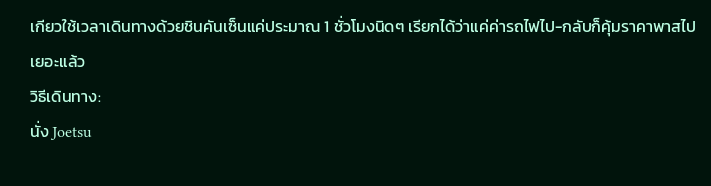เกียวใช้เวลาเดินทางด้วยชินคันเซ็นแค่ประมาณ 1 ชั่วโมงนิดๆ เรียกได้ว่าแค่ค่ารถไฟไป-กลับก็คุ้มราคาพาสไปเยอะแล้ว
วิธีเดินทาง:
นั่ง Joetsu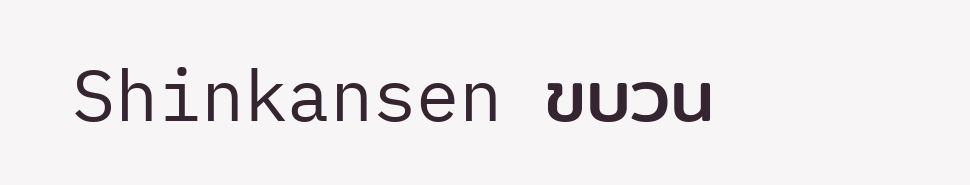Shinkansen ขบวน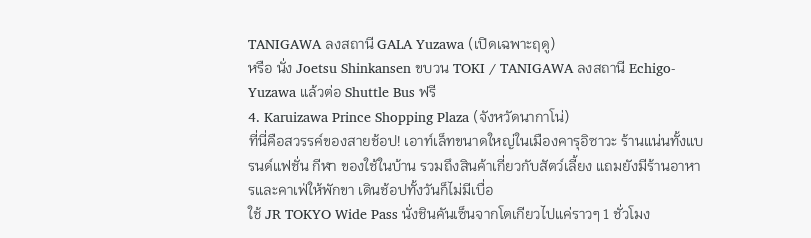TANIGAWA ลงสถานี GALA Yuzawa (เปิดเฉพาะฤดู)
หรือ นั่ง Joetsu Shinkansen ขบวน TOKI / TANIGAWA ลงสถานี Echigo-Yuzawa แล้วต่อ Shuttle Bus ฟรี
4. Karuizawa Prince Shopping Plaza (จังหวัดนากาโน่)
ที่นี่คือสวรรค์ของสายช้อป! เอาท์เล็ทขนาดใหญ่ในเมืองคารุอิซาวะ ร้านแน่นทั้งแบรนด์แฟชั่น กีฬา ของใช้ในบ้าน รวมถึงสินค้าเกี่ยวกับสัตว์เลี้ยง แถมยังมีร้านอาหารและคาเฟ่ให้พักขา เดินช้อปทั้งวันก็ไม่มีเบื่อ
ใช้ JR TOKYO Wide Pass นั่งชินคันเซ็นจากโตเกียวไปแค่ราวๆ 1 ชั่วโมง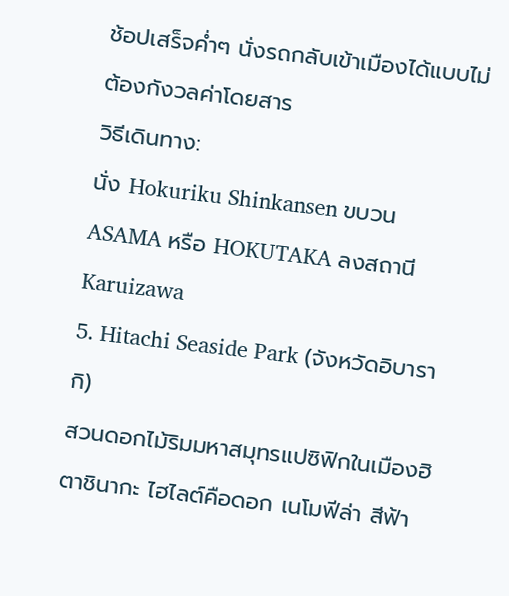ช้อปเสร็จค่ำๆ นั่งรถกลับเข้าเมืองได้แบบไม่ต้องกังวลค่าโดยสาร
วิธีเดินทาง:
นั่ง Hokuriku Shinkansen ขบวน ASAMA หรือ HOKUTAKA ลงสถานี Karuizawa
5. Hitachi Seaside Park (จังหวัดอิบารากิ)
สวนดอกไม้ริมมหาสมุทรแปซิฟิกในเมืองฮิตาชินากะ ไฮไลต์คือดอก เนโมฟีล่า สีฟ้า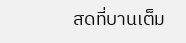สดที่บานเต็ม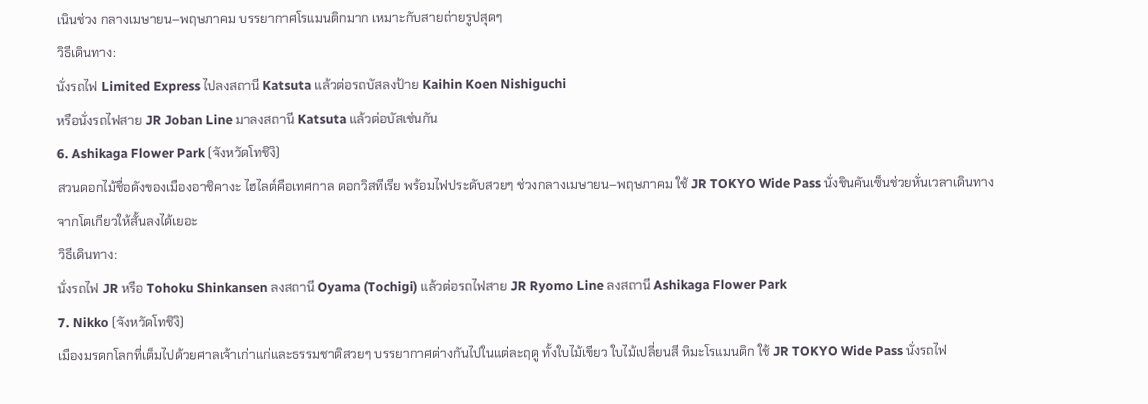เนินช่วง กลางเมษายน–พฤษภาคม บรรยากาศโรแมนติกมาก เหมาะกับสายถ่ายรูปสุดๆ
วิธีเดินทาง:
นั่งรถไฟ Limited Express ไปลงสถานี Katsuta แล้วต่อรถบัสลงป้าย Kaihin Koen Nishiguchi
หรือนั่งรถไฟสาย JR Joban Line มาลงสถานี Katsuta แล้วต่อบัสเช่นกัน
6. Ashikaga Flower Park (จังหวัดโทชิงิ)
สวนดอกไม้ชื่อดังของเมืองอาชิคางะ ไฮไลต์คือเทศกาล ดอกวิสทีเรีย พร้อมไฟประดับสวยๆ ช่วงกลางเมษายน–พฤษภาคม ใช้ JR TOKYO Wide Pass นั่งชินคันเซ็นช่วยหั่นเวลาเดินทางจากโตเกียวให้สั้นลงได้เยอะ
วิธีเดินทาง:
นั่งรถไฟ JR หรือ Tohoku Shinkansen ลงสถานี Oyama (Tochigi) แล้วต่อรถไฟสาย JR Ryomo Line ลงสถานี Ashikaga Flower Park
7. Nikko (จังหวัดโทชิงิ)
เมืองมรดกโลกที่เต็มไปด้วยศาลเจ้าเก่าแก่และธรรมชาติสวยๆ บรรยากาศต่างกันไปในแต่ละฤดู ทั้งใบไม้เขียว ใบไม้เปลี่ยนสี หิมะโรแมนติก ใช้ JR TOKYO Wide Pass นั่งรถไฟ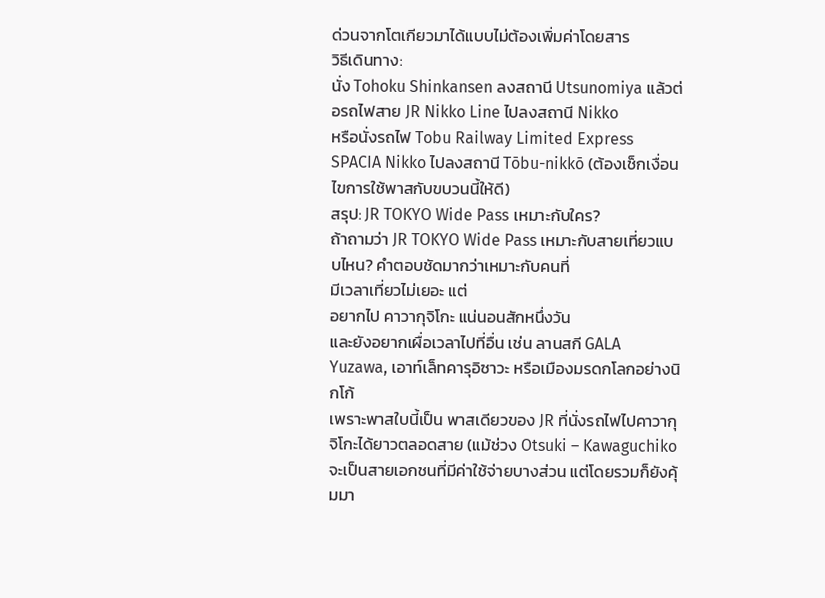ด่วนจากโตเกียวมาได้แบบไม่ต้องเพิ่มค่าโดยสาร
วิธีเดินทาง:
นั่ง Tohoku Shinkansen ลงสถานี Utsunomiya แล้วต่อรถไฟสาย JR Nikko Line ไปลงสถานี Nikko
หรือนั่งรถไฟ Tobu Railway Limited Express SPACIA Nikko ไปลงสถานี Tōbu-nikkō (ต้องเช็กเงื่อนไขการใช้พาสกับขบวนนี้ให้ดี)
สรุป: JR TOKYO Wide Pass เหมาะกับใคร?
ถ้าถามว่า JR TOKYO Wide Pass เหมาะกับสายเที่ยวแบบไหน? คำตอบชัดมากว่าเหมาะกับคนที่
มีเวลาเที่ยวไม่เยอะ แต่
อยากไป คาวากุจิโกะ แน่นอนสักหนึ่งวัน
และยังอยากเผื่อเวลาไปที่อื่น เช่น ลานสกี GALA Yuzawa, เอาท์เล็ทคารุอิซาวะ หรือเมืองมรดกโลกอย่างนิกโก้
เพราะพาสใบนี้เป็น พาสเดียวของ JR ที่นั่งรถไฟไปคาวากุจิโกะได้ยาวตลอดสาย (แม้ช่วง Otsuki – Kawaguchiko จะเป็นสายเอกชนที่มีค่าใช้จ่ายบางส่วน แต่โดยรวมก็ยังคุ้มมา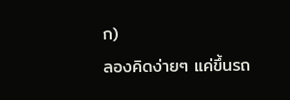ก)
ลองคิดง่ายๆ แค่ขึ้นรถ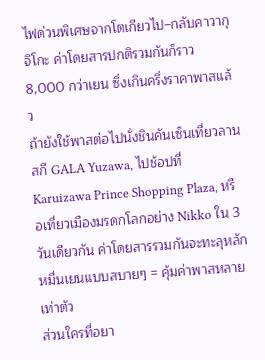ไฟด่วนพิเศษจากโตเกียวไป–กลับคาวากุจิโกะ ค่าโดยสารปกติรวมกันก็ราว 8,000 กว่าเยน ซึ่งเกินครึ่งราคาพาสแล้ว
ถ้ายังใช้พาสต่อไปนั่งชินคันเซ็นเที่ยวลานสกี GALA Yuzawa, ไปช้อปที่ Karuizawa Prince Shopping Plaza, หรือเที่ยวเมืองมรดกโลกอย่าง Nikko ใน 3 วันเดียวกัน ค่าโดยสารรวมกันจะทะลุหลักหมื่นเยนแบบสบายๆ = คุ้มค่าพาสหลายเท่าตัว
ส่วนใครที่อยา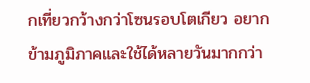กเที่ยวกว้างกว่าโซนรอบโตเกียว อยากข้ามภูมิภาคและใช้ได้หลายวันมากกว่า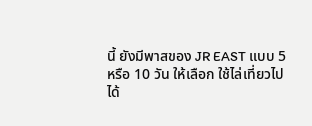นี้ ยังมีพาสของ JR EAST แบบ 5 หรือ 10 วัน ให้เลือก ใช้ไล่เที่ยวไปได้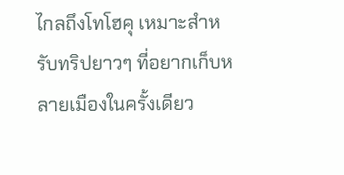ไกลถึงโทโฮคุ เหมาะสำหรับทริปยาวๆ ที่อยากเก็บหลายเมืองในครั้งเดียว